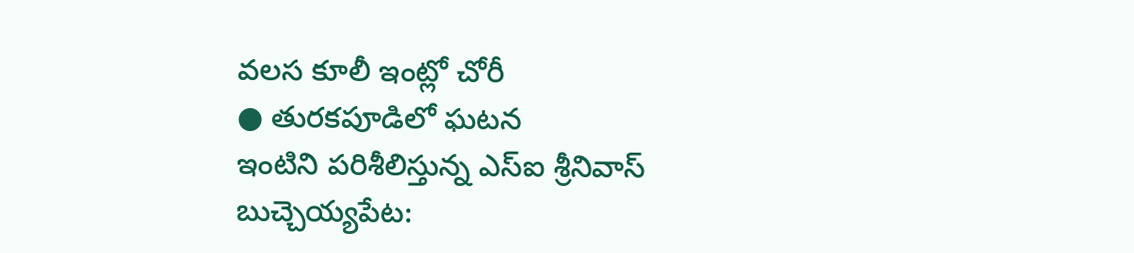వలస కూలీ ఇంట్లో చోరీ
● తురకపూడిలో ఘటన
ఇంటిని పరిశీలిస్తున్న ఎస్ఐ శ్రీనివాస్
బుచ్చెయ్యపేట: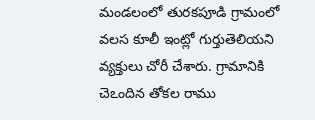మండలంలో తురకపూడి గ్రామంలో వలస కూలీ ఇంట్లో గుర్తుతెలియని వ్యక్తులు చోరీ చేశారు. గ్రామానికి చెఽందిన తోకల రాము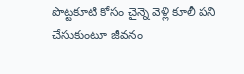పొట్టకూటి కోసం చైన్నె వెళ్లి కూలీ పని చేసుకుంటూ జీవనం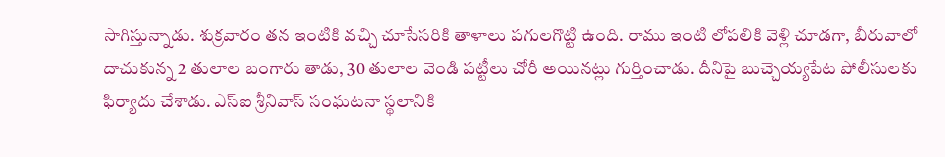సాగిస్తున్నాడు. శుక్రవారం తన ఇంటికి వచ్చి చూసేసరికి తాళాలు పగులగొట్టి ఉంది. రాము ఇంటి లోపలికి వెళ్లి చూడగా, బీరువాలో దాచుకున్న 2 తులాల బంగారు తాడు, 30 తులాల వెండి పట్టీలు చోరీ అయినట్లు గుర్తించాడు. దీనిపై బుచ్చెయ్యపేట పోలీసులకు ఫిర్యాదు చేశాడు. ఎస్ఐ శ్రీనివాస్ సంఘటనా స్థలానికి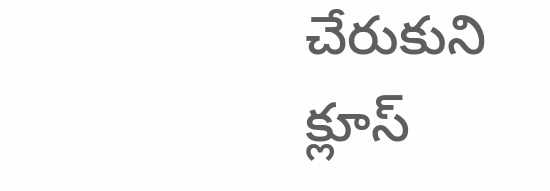చేరుకుని క్లూస్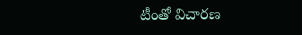టీంతో విచారణ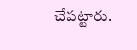చేపట్టారు.